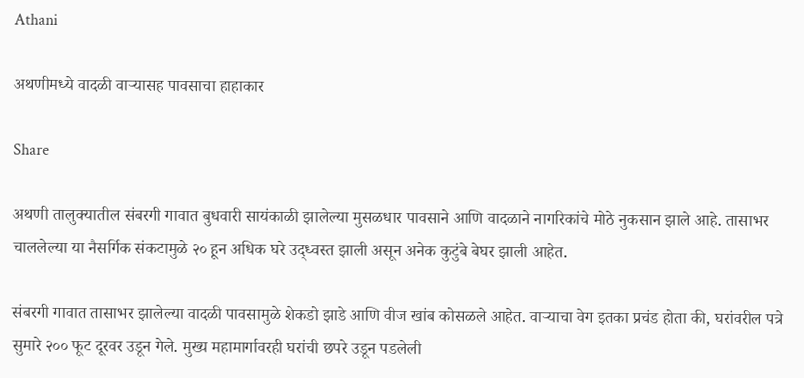Athani

अथणीमध्ये वादळी वाऱ्यासह पावसाचा हाहाकार

Share

अथणी तालुक्यातील संबरगी गावात बुधवारी सायंकाळी झालेल्या मुसळधार पावसाने आणि वादळाने नागरिकांचे मोठे नुकसान झाले आहे. तासाभर चाललेल्या या नैसर्गिक संकटामुळे २० हून अधिक घरे उद्ध्वस्त झाली असून अनेक कुटुंबे बेघर झाली आहेत.

संबरगी गावात तासाभर झालेल्या वादळी पावसामुळे शेकडो झाडे आणि वीज खांब कोसळले आहेत. वाऱ्याचा वेग इतका प्रचंड होता की, घरांवरील पत्रे सुमारे २०० फूट दूरवर उडून गेले. मुख्य महामार्गावरही घरांची छपरे उडून पडलेली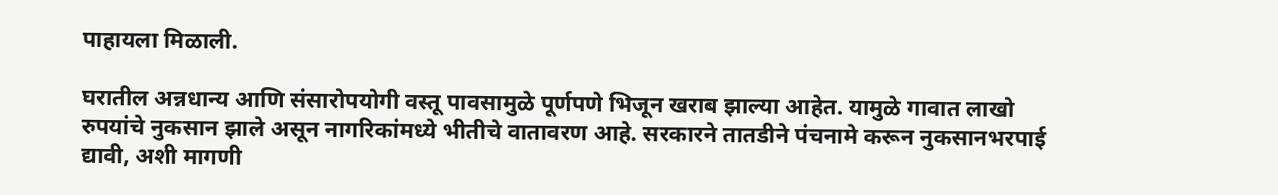पाहायला मिळाली.

घरातील अन्नधान्य आणि संसारोपयोगी वस्तू पावसामुळे पूर्णपणे भिजून खराब झाल्या आहेत. यामुळे गावात लाखो रुपयांचे नुकसान झाले असून नागरिकांमध्ये भीतीचे वातावरण आहे. सरकारने तातडीने पंचनामे करून नुकसानभरपाई द्यावी, अशी मागणी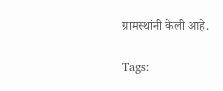ग्रामस्थांनी केली आहे.

Tags: